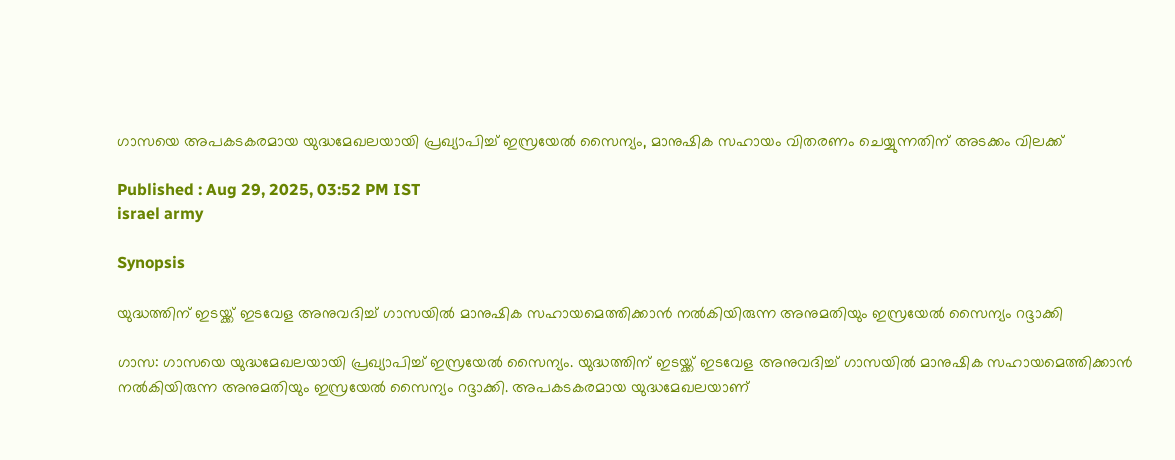ഗാസയെ അപകടകരമായ യുദ്ധമേഖലയായി പ്രഖ്യാപിച്ച് ഇസ്രയേൽ സൈന്യം, മാനുഷിക സഹായം വിതരണം ചെയ്യുന്നതിന് അടക്കം വിലക്ക്

Published : Aug 29, 2025, 03:52 PM IST
israel army

Synopsis

യുദ്ധത്തിന് ഇടയ്ക്ക് ഇടവേള അനുവദിച്ച് ഗാസയിൽ മാനുഷിക സഹായമെത്തിക്കാൻ നൽകിയിരുന്ന അനുമതിയും ഇസ്രയേൽ സൈന്യം റദ്ദാക്കി

ഗാസ: ഗാസയെ യുദ്ധമേഖലയായി പ്രഖ്യാപിച്ച് ഇസ്രയേൽ സൈന്യം. യുദ്ധത്തിന് ഇടയ്ക്ക് ഇടവേള അനുവദിച്ച് ഗാസയിൽ മാനുഷിക സഹായമെത്തിക്കാൻ നൽകിയിരുന്ന അനുമതിയും ഇസ്രയേൽ സൈന്യം റദ്ദാക്കി. അപകടകരമായ യുദ്ധമേഖലയാണ്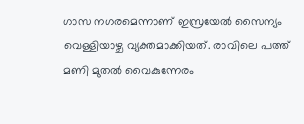ഗാസ നഗരമെന്നാണ് ഇസ്രയേൽ സൈന്യം വെള്ളിയാഴ്ച വ്യക്തമാക്കിയത്. രാവിലെ പത്ത് മണി മുതൽ വൈകുന്നേരം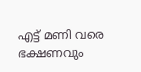എട്ട് മണി വരെ ഭക്ഷണവും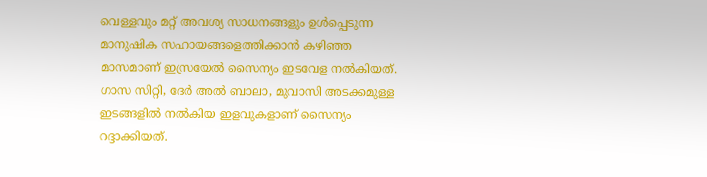വെള്ളവും മറ്റ് അവശ്യ സാധനങ്ങളും ഉൾപ്പെടുന്ന മാനുഷിക സഹായങ്ങളെത്തിക്കാൻ കഴിഞ്ഞ മാസമാണ് ഇസ്രയേൽ സൈന്യം ഇടവേള നൽകിയത്. ഗാസ സിറ്റി, ദേർ അൽ ബാലാ, മുവാസി അടക്കമുള്ള ഇടങ്ങളിൽ നൽകിയ ഇളവുകളാണ് സൈന്യം റദ്ദാക്കിയത്.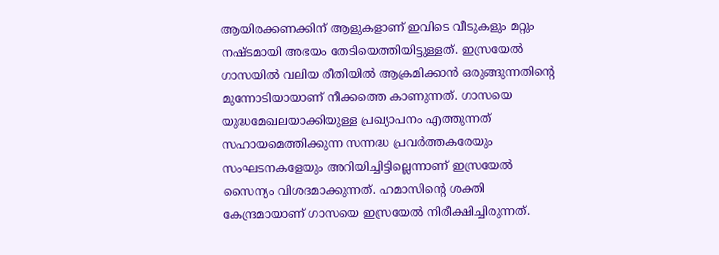ആയിരക്കണക്കിന് ആളുകളാണ് ഇവിടെ വീടുകളും മറ്റും നഷ്ടമായി അഭയം തേടിയെത്തിയിട്ടുള്ളത്. ഇസ്രയേൽ ഗാസയിൽ വലിയ രീതിയിൽ ആക്രമിക്കാൻ ഒരുങ്ങുന്നതിന്റെ മുന്നോടിയായാണ് നീക്കത്തെ കാണുന്നത്. ഗാസയെ യുദ്ധമേഖലയാക്കിയുള്ള പ്രഖ്യാപനം എത്തുന്നത് സഹായമെത്തിക്കുന്ന സന്നദ്ധ പ്രവർത്തകരേയും സംഘടനകളേയും അറിയിച്ചിട്ടില്ലെന്നാണ് ഇസ്രയേൽ സൈന്യം വിശദമാക്കുന്നത്. ഹമാസിന്റെ ശക്തി കേന്ദ്രമായാണ് ഗാസയെ ഇസ്രയേൽ നിരീക്ഷിച്ചിരുന്നത്.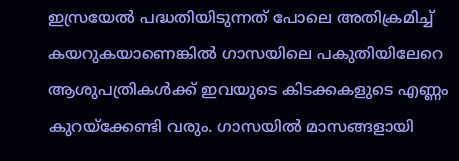ഇസ്രയേൽ പദ്ധതിയിടുന്നത് പോലെ അതിക്രമിച്ച് കയറുകയാണെങ്കിൽ ഗാസയിലെ പകുതിയിലേറെ ആശുപത്രികൾക്ക് ഇവയുടെ കിടക്കകളുടെ എണ്ണം കുറയ്ക്കേണ്ടി വരും. ഗാസയിൽ മാസങ്ങളായി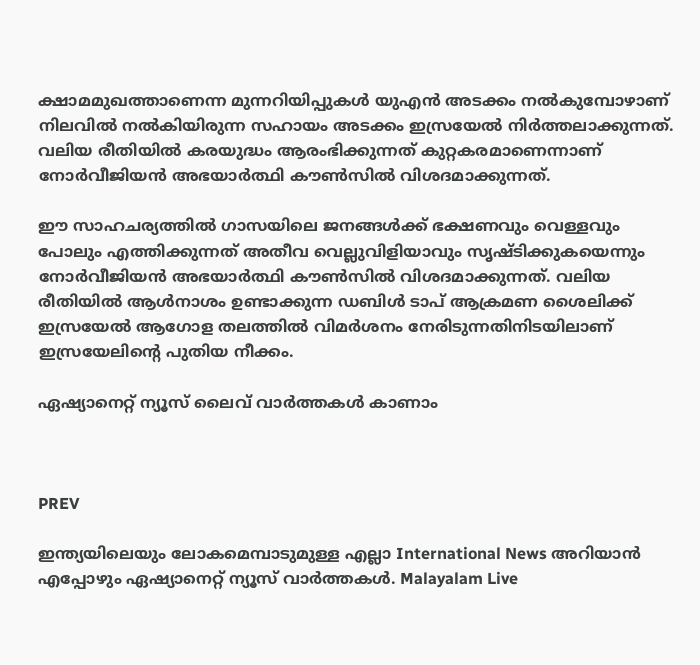ക്ഷാമമുഖത്താണെന്ന മുന്നറിയിപ്പുകൾ യുഎൻ അടക്കം നൽകുമ്പോഴാണ് നിലവിൽ നൽകിയിരുന്ന സഹായം അടക്കം ഇസ്രയേൽ നിർത്തലാക്കുന്നത്. വലിയ രീതിയിൽ കരയുദ്ധം ആരംഭിക്കുന്നത് കുറ്റകരമാണെന്നാണ് നോർവീജിയൻ അഭയാർത്ഥി കൗൺസിൽ വിശദമാക്കുന്നത്.

ഈ സാഹചര്യത്തിൽ ഗാസയിലെ ജനങ്ങൾക്ക് ഭക്ഷണവും വെള്ളവും പോലും എത്തിക്കുന്നത് അതീവ വെല്ലുവിളിയാവും സൃഷ്ടിക്കുകയെന്നും നോർവീജിയൻ അഭയാർത്ഥി കൗൺസിൽ വിശദമാക്കുന്നത്. വലിയ രീതിയിൽ ആൾനാശം ഉണ്ടാക്കുന്ന ഡബിൾ ടാപ് ആക്രമണ ശൈലിക്ക് ഇസ്രയേൽ ആഗോള തലത്തിൽ വിമർശനം നേരിടുന്നതിനിടയിലാണ് ഇസ്രയേലിന്റെ പുതിയ നീക്കം.

ഏഷ്യാനെറ്റ് ന്യൂസ് ലൈവ് വാർത്തകൾ കാണാം



PREV

ഇന്ത്യയിലെയും ലോകമെമ്പാടുമുള്ള എല്ലാ International News അറിയാൻ എപ്പോഴും ഏഷ്യാനെറ്റ് ന്യൂസ് വാർത്തകൾ. Malayalam Live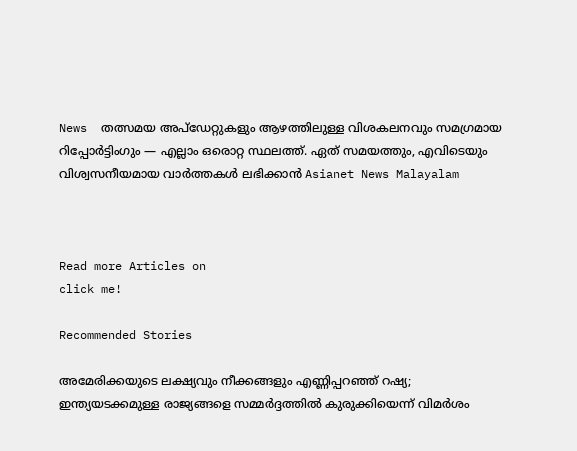News  തത്സമയ അപ്‌ഡേറ്റുകളും ആഴത്തിലുള്ള വിശകലനവും സമഗ്രമായ റിപ്പോർട്ടിംഗും — എല്ലാം ഒരൊറ്റ സ്ഥലത്ത്. ഏത് സമയത്തും, എവിടെയും വിശ്വസനീയമായ വാർത്തകൾ ലഭിക്കാൻ Asianet News Malayalam



Read more Articles on
click me!

Recommended Stories

അമേരിക്കയുടെ ലക്ഷ്യവും നീക്കങ്ങളും എണ്ണിപ്പറഞ്ഞ് റഷ്യ; ഇന്ത്യയടക്കമുള്ള രാജ്യങ്ങളെ സമ്മർദ്ദത്തിൽ കുരുക്കിയെന്ന് വിമർശം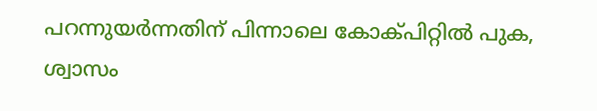പറന്നുയർന്നതിന് പിന്നാലെ കോക്പിറ്റിൽ പുക, ശ്വാസം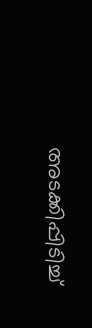അടക്കിപ്പിടിച്ച്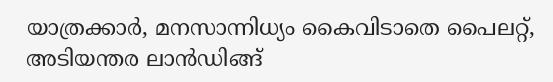യാത്രക്കാ‍ർ, മനസാന്നിധ്യം കൈവിടാതെ പൈലറ്റ്, അടിയന്തര ലാൻഡിങ്ങ്